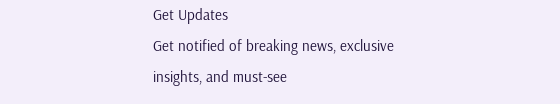Get Updates
Get notified of breaking news, exclusive insights, and must-see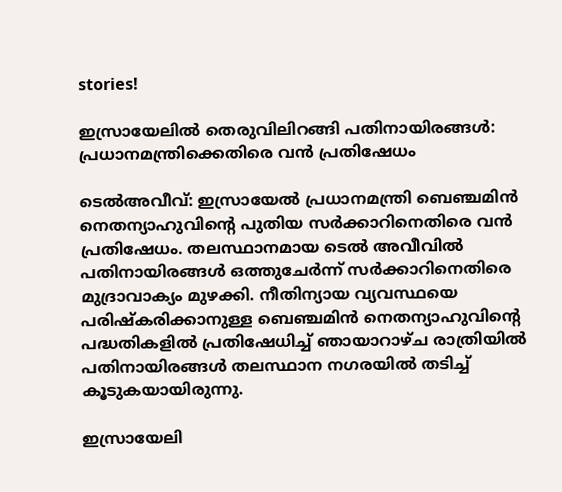stories!

ഇസ്രായേലില്‍ തെരുവിലിറങ്ങി പതിനായിരങ്ങള്‍: പ്രധാനമന്ത്രിക്കെതിരെ വന്‍ പ്രതിഷേധം

ടെല്‍അവീവ്: ഇസ്രായേല്‍ പ്രധാനമന്ത്രി ബെഞ്ചമിൻ നെതന്യാഹുവിന്റെ പുതിയ സർക്കാറിനെതിരെ വന്‍ പ്രതിഷേധം. തലസ്ഥാനമായ ടെല്‍ അവീവില്‍ പതിനായിരങ്ങള്‍ ഒത്തുചേർന്ന് സർക്കാറിനെതിരെ മുദ്രാവാക്യം മുഴക്കി. നീതിന്യായ വ്യവസ്ഥയെ പരിഷ്കരിക്കാനുള്ള ബെഞ്ചമിൻ നെതന്യാഹുവിന്റെ പദ്ധതികളിൽ പ്രതിഷേധിച്ച് ഞായാറാഴ്ച രാത്രിയില്‍ പതിനായിരങ്ങള്‍ തലസ്ഥാന നഗരയില്‍ തടിച്ച് കൂടുകയായിരുന്നു.

ഇസ്രായേലി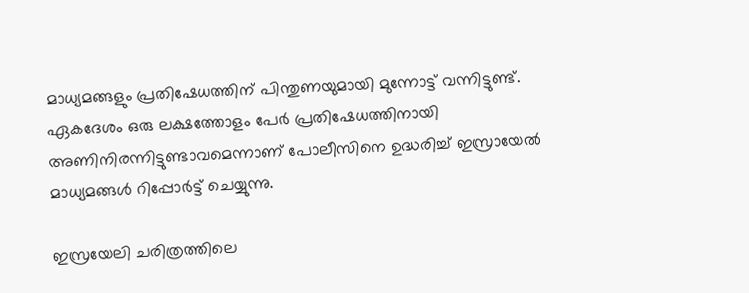മാധ്യമങ്ങളും പ്രതിഷേധത്തിന് പിന്തുണയുമായി മുന്നോട്ട് വന്നിട്ടുണ്ട്. ഏകദേശം ഒരു ലക്ഷത്തോളം പേർ പ്രതിഷേധത്തിനായി അണിനിരന്നിട്ടുണ്ടാവമെന്നാണ് പോലീസിനെ ഉദ്ധരിച്ച് ഇസ്രായേൽ മാധ്യമങ്ങൾ റിപ്പോർട്ട് ചെയ്യുന്നു.

ഇസ്രയേലി ചരിത്രത്തിലെ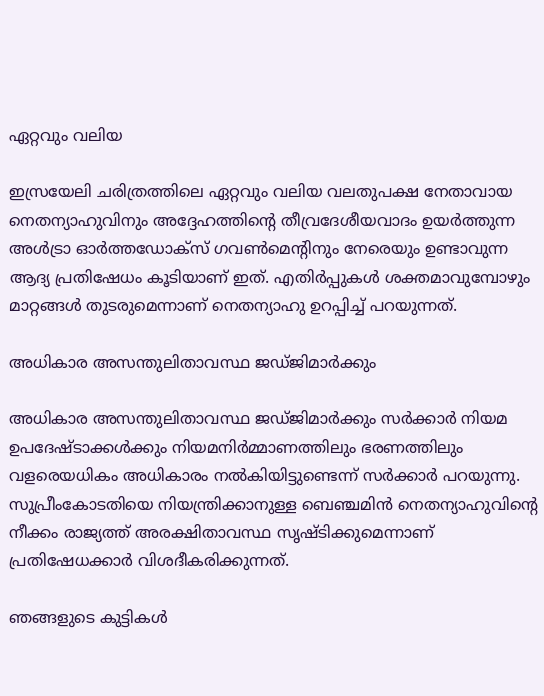ഏറ്റവും വലിയ

ഇസ്രയേലി ചരിത്രത്തിലെ ഏറ്റവും വലിയ വലതുപക്ഷ നേതാവായ നെതന്യാഹുവിനും അദ്ദേഹത്തിന്റെ തീവ്രദേശീയവാദം ഉയർത്തുന്ന അൾട്രാ ഓർത്തഡോക്‌സ് ഗവൺമെന്റിനും നേരെയും ഉണ്ടാവുന്ന ആദ്യ പ്രതിഷേധം കൂടിയാണ് ഇത്. എതിർപ്പുകൾ ശക്തമാവുമ്പോഴും മാറ്റങ്ങൾ തുടരുമെന്നാണ് നെതന്യാഹു ഉറപ്പിച്ച് പറയുന്നത്.

അധികാര അസന്തുലിതാവസ്ഥ ജഡ്ജിമാർക്കും

അധികാര അസന്തുലിതാവസ്ഥ ജഡ്ജിമാർക്കും സർക്കാർ നിയമ ഉപദേഷ്ടാക്കൾക്കും നിയമനിർമ്മാണത്തിലും ഭരണത്തിലും വളരെയധികം അധികാരം നൽകിയിട്ടുണ്ടെന്ന് സർക്കാർ പറയുന്നു. സുപ്രീംകോടതിയെ നിയന്ത്രിക്കാനുള്ള ബെഞ്ചമിൻ നെതന്യാഹുവിന്റെ നീക്കം രാജ്യത്ത് അരക്ഷിതാവസ്ഥ സൃഷ്ടിക്കുമെന്നാണ് പ്രതിഷേധക്കാർ വിശദീകരിക്കുന്നത്.

ഞങ്ങളുടെ കുട്ടികൾ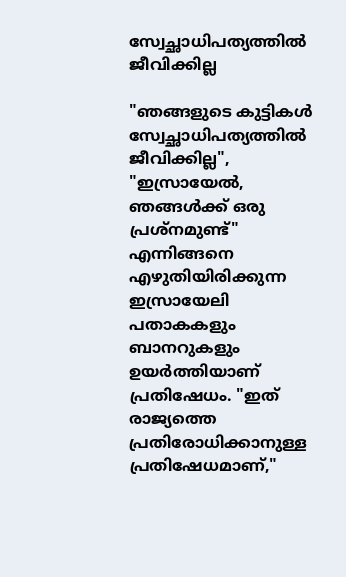സ്വേച്ഛാധിപത്യത്തിൽ ജീവിക്കില്ല

"ഞങ്ങളുടെ കുട്ടികൾ സ്വേച്ഛാധിപത്യത്തിൽ ജീവിക്കില്ല", "ഇസ്രായേൽ, ഞങ്ങൾക്ക് ഒരു പ്രശ്നമുണ്ട്" എന്നിങ്ങനെ എഴുതിയിരിക്കുന്ന ഇസ്രായേലി പതാകകളും ബാനറുകളും ഉയർത്തിയാണ് പ്രതിഷേധം. "ഇത് രാജ്യത്തെ പ്രതിരോധിക്കാനുള്ള പ്രതിഷേധമാണ്,"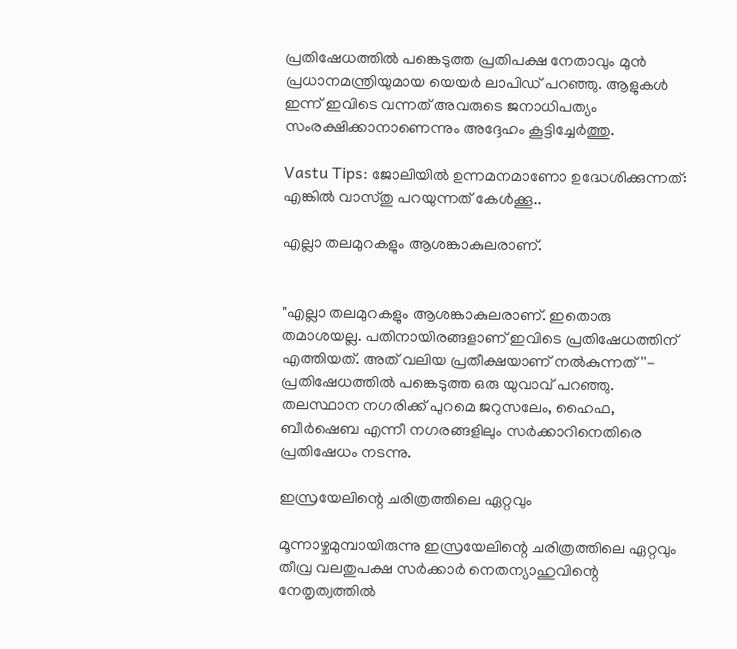പ്രതിഷേധത്തിൽ പങ്കെടുത്ത പ്രതിപക്ഷ നേതാവും മുൻ പ്രധാനമന്ത്രിയുമായ യെയർ ലാപിഡ് പറഞ്ഞു. ആളുകൾ ഇന്ന് ഇവിടെ വന്നത് അവരുടെ ജനാധിപത്യം സംരക്ഷിക്കാനാണെന്നും അദ്ദേഹം കൂട്ടിച്ചേർത്തു.

Vastu Tips: ജോലിയില്‍ ഉന്നമനമാണോ ഉദ്ധേശിക്കുന്നത്: എങ്കില്‍ വാസ്തു പറയുന്നത് കേള്‍ക്കൂ..

എല്ലാ തലമുറകളും ആശങ്കാകുലരാണ്.


"എല്ലാ തലമുറകളും ആശങ്കാകുലരാണ്. ഇതൊരു തമാശയല്ല. പതിനായിരങ്ങളാണ് ഇവിടെ പ്രതിഷേധത്തിന് എത്തിയത്. അത് വലിയ പ്രതീക്ഷയാണ് നല്‍കുന്നത്''- പ്രതിഷേധത്തില്‍ പങ്കെടുത്ത ഒരു യുവാവ് പറഞ്ഞു. തലസ്ഥാന നഗരിക്ക് പുറമെ ജറുസലേം, ഹൈഫ, ബീർഷെബ എന്നീ നഗരങ്ങളിലും സർക്കാറിനെതിരെ പ്രതിഷേധം നടന്നു.

ഇസ്രയേലിന്റെ ചരിത്രത്തിലെ ഏറ്റവും

മൂന്നാഴ്ചമുമ്പായിരുന്നു ഇസ്രയേലിന്റെ ചരിത്രത്തിലെ ഏറ്റവും തീവ്ര വലതുപക്ഷ സർക്കാർ നെതന്യാഹുവിന്റെ നേതൃത്വത്തിൽ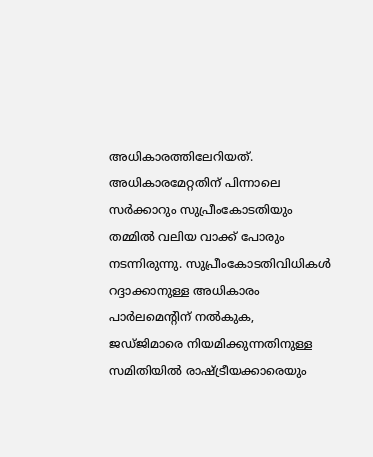അധികാരത്തിലേറിയത്. അധികാരമേറ്റതിന് പിന്നാലെ സർക്കാറും സുപ്രീംകോടതിയും തമ്മില്‍ വലിയ വാക്ക് പോരും നടന്നിരുന്നു. സുപ്രീംകോടതിവിധികൾ റദ്ദാക്കാനുള്ള അധികാരം പാർലമെന്റിന്‌ നൽകുക, ജഡ്‌ജിമാരെ നിയമിക്കുന്നതിനുള്ള സമിതിയിൽ രാഷ്ട്രീയക്കാരെയും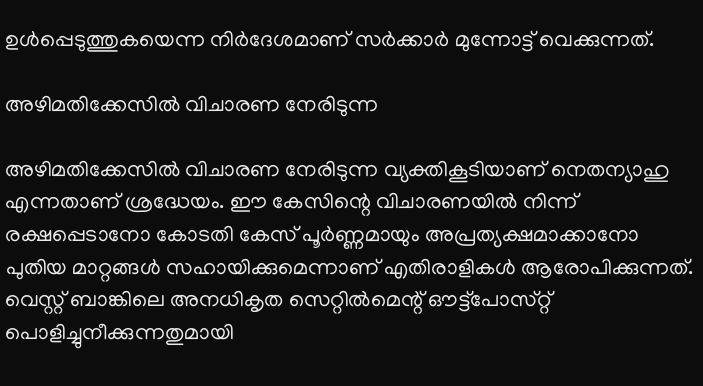ഉൾപ്പെടുത്തുകയെന്ന നിർദേശമാണ് സർക്കാർ മുന്നോട്ട് വെക്കുന്നത്.

അഴിമതിക്കേസിൽ വിചാരണ നേരിടുന്ന

അഴിമതിക്കേസിൽ വിചാരണ നേരിടുന്ന വ്യക്തികൂടിയാണ് നെതന്യാഹു എന്നതാണ് ശ്രദ്ധേയം. ഈ കേസിന്റെ വിചാരണയിൽ നിന്ന് രക്ഷപ്പെടാനോ കോടതി കേസ് പൂർണ്ണമായും അപ്രത്യക്ഷമാക്കാനോ പുതിയ മാറ്റങ്ങൾ സഹായിക്കുമെന്നാണ് എതിരാളികൾ ആരോപിക്കുന്നത്. വെസ്റ്റ് ബാങ്കിലെ അനധികൃത സെറ്റിൽമെന്റ് ഔട്ട്‌പോസ്‌റ്റ് പൊളിച്ചുനീക്കുന്നതുമായി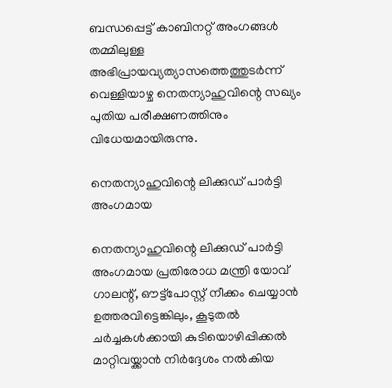ബന്ധപ്പെട്ട് കാബിനറ്റ് അംഗങ്ങൾ തമ്മിലുള്ള അഭിപ്രായവ്യത്യാസത്തെത്തുടർന്ന് വെള്ളിയാഴ്ച നെതന്യാഹുവിന്റെ സഖ്യം പുതിയ പരീക്ഷണത്തിനും വിധേയമായിരുന്നു.

നെതന്യാഹുവിന്റെ ലിക്കുഡ് പാർട്ടി അംഗമായ

നെതന്യാഹുവിന്റെ ലിക്കുഡ് പാർട്ടി അംഗമായ പ്രതിരോധ മന്ത്രി യോവ് ഗാലന്റ്, ഔട്ട്‌പോസ്റ്റ് നീക്കം ചെയ്യാൻ ഉത്തരവിട്ടെങ്കിലും, കൂടുതൽ ചർച്ചകൾക്കായി കുടിയൊഴിപ്പിക്കൽ മാറ്റിവയ്ക്കാൻ നിർദ്ദേശം നൽകിയ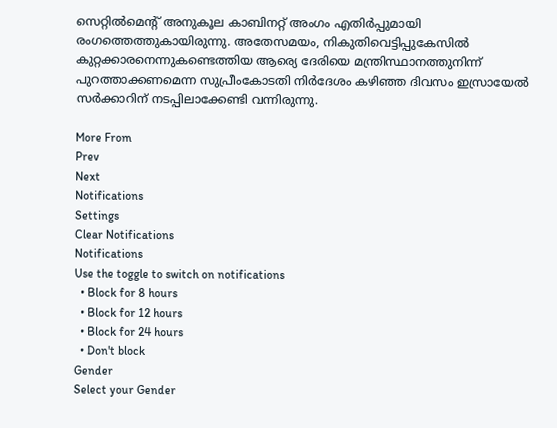സെറ്റിൽമെന്റ് അനുകൂല കാബിനറ്റ് അംഗം എതിർപ്പുമായി രംഗത്തെത്തുകായിരുന്നു. അതേസമയം, നികുതിവെട്ടിപ്പുകേസിൽ കുറ്റക്കാരനെന്നുകണ്ടെത്തിയ ആര്യെ ദേരിയെ മന്ത്രിസ്ഥാനത്തുനിന്ന്‌ പുറത്താക്കണമെന്ന സുപ്രീംകോടതി നിർദേശം കഴിഞ്ഞ ദിവസം ഇസ്രായേല്‍ സർക്കാറിന് നടപ്പിലാക്കേണ്ടി വന്നിരുന്നു.

More From
Prev
Next
Notifications
Settings
Clear Notifications
Notifications
Use the toggle to switch on notifications
  • Block for 8 hours
  • Block for 12 hours
  • Block for 24 hours
  • Don't block
Gender
Select your Gender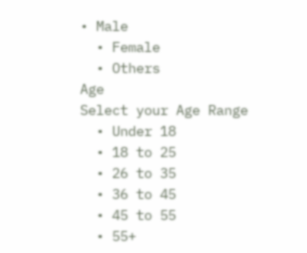• Male
  • Female
  • Others
Age
Select your Age Range
  • Under 18
  • 18 to 25
  • 26 to 35
  • 36 to 45
  • 45 to 55
  • 55+